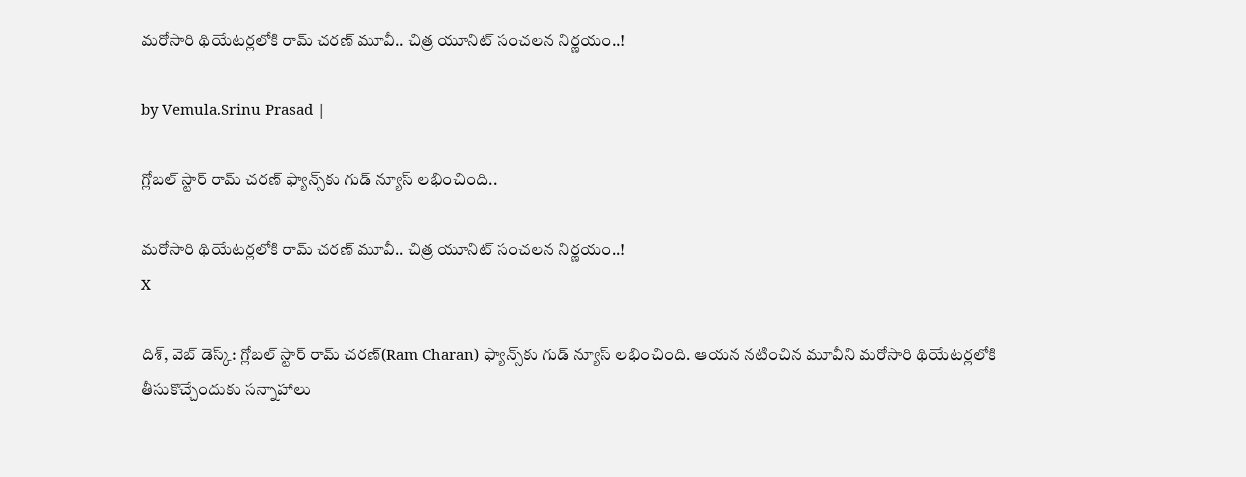మరోసారి థియేటర్లలోకి రామ్ చరణ్ మూవీ.. చిత్ర యూనిట్ సంచలన నిర్ణయం..!

by Vemula.Srinu Prasad |

గ్లోబల్ స్టార్ రామ్ చరణ్ ఫ్యాన్స్‌కు గుడ్ న్యూస్ లభించింది..

మరోసారి థియేటర్లలోకి రామ్ చరణ్ మూవీ.. చిత్ర యూనిట్ సంచలన నిర్ణయం..!
X

దిశ్, వెబ్ డెస్క్: గ్లోబల్ స్టార్ రామ్ చరణ్(Ram Charan) ఫ్యాన్స్‌కు గుడ్ న్యూస్ లభించింది. ఆయన నటించిన మూవీని మరోసారి థియేటర్లలోకి తీసుకొచ్చేందుకు సన్నాహాలు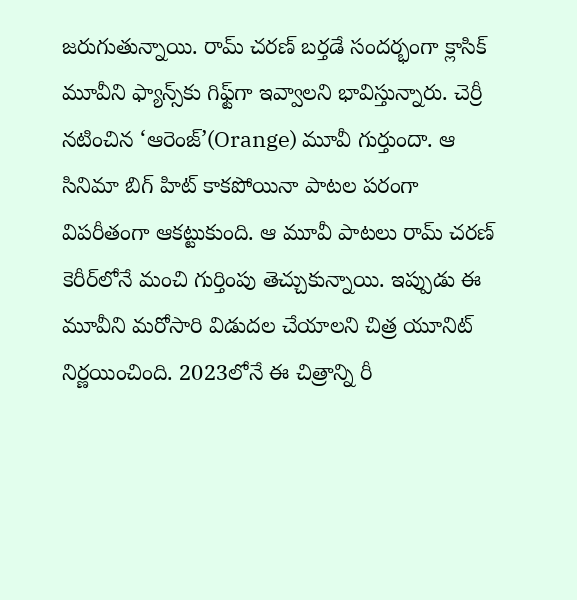జరుగుతున్నాయి. రామ్ చరణ్ బర్తడే సందర్భంగా క్లాసిక్ మూవీని ఫ్యాన్స్‌కు గిఫ్ట్‌గా ఇవ్వాలని భావిస్తున్నారు. చెర్రీ నటించిన ‘ఆరెంజ్’(Orange) మూవీ గుర్తుందా. ఆ సినిమా బిగ్ హిట్ కాకపోయినా పాటల పరంగా విపరీతంగా ఆకట్టుకుంది. ఆ మూవీ పాటలు రామ్ చరణ్ కెరీర్‌లోనే మంచి గుర్తింపు తెచ్చుకున్నాయి. ఇప్పుడు ఈ మూవీని మరోసారి విడుదల చేయాలని చిత్ర యూనిట్ నిర్ణయించింది. 2023లోనే ఈ చిత్రాన్ని రీ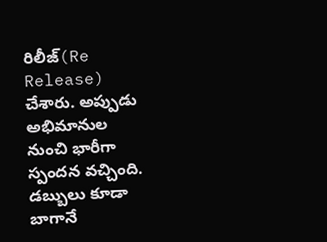రిలీజ్(Re Release) చేశారు. అప్పుడు అభిమానుల నుంచి భారీగా స్పందన వచ్చింది. డబ్బులు కూడా బాగానే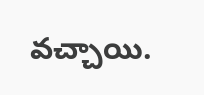వచ్చాయి.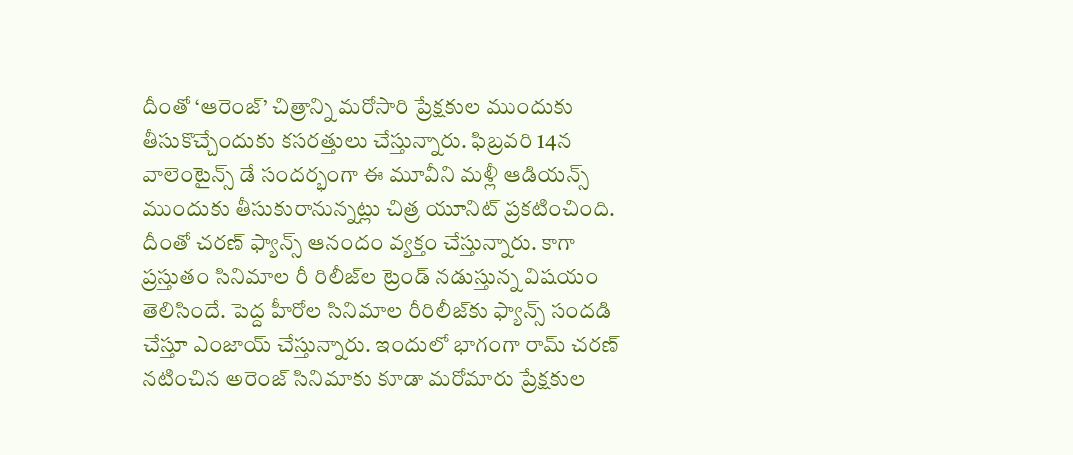దీంతో ‘ఆరెంజ్’ చిత్రాన్ని మరోసారి ప్రేక్షకుల ముందుకు తీసుకొచ్చేందుకు కసరత్తులు చేస్తున్నారు. ఫిబ్రవరి 14న వాలెంటైన్స్ డే సందర్భంగా ఈ మూవీని మళ్లీ ఆడియన్స్ ముందుకు తీసుకురానున్నట్లు చిత్ర యూనిట్ ప్రకటించింది. దీంతో చరణ్ ఫ్యాన్స్ ఆనందం వ్యక్తం చేస్తున్నారు. కాగా ప్రస్తుతం సినిమాల రీ రిలీజ్‌ల ట్రెండ్ నడుస్తున్న విషయం తెలిసిందే. పెద్ద హీరోల సినిమాల రీరిలీజ్‌కు ఫ్యాన్స్ సందడి చేస్తూ ఎంజాయ్ చేస్తున్నారు. ఇందులో భాగంగా రామ్ చరణ్ నటించిన అరెంజ్ సినిమాకు కూడా మరోమారు ప్రేక్షకుల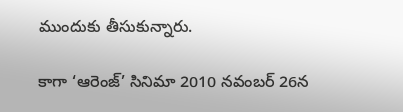ముందుకు తీసుకున్నారు.

కాగా ‘ఆరెంజ్’ సినిమా 2010 నవంబర్ 26న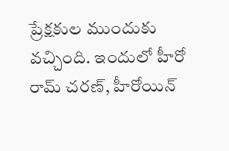ప్రేక్షకుల ముందుకు వచ్చింది. ఇందులో హీరో రామ్ చరణ్, హీరోయిన్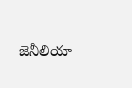జెనీలియా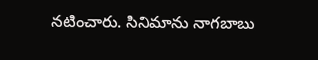నటించారు. సినిమాను నాగబాబు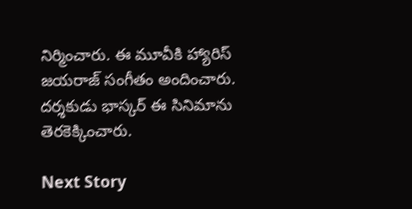నిర్మించారు. ఈ మూవీకి హ్యారిస్ జయరాజ్ సంగీతం అందించారు. దర్శకుడు భాస్కర్ ఈ సినిమాను తెరకెక్కించారు.

Next Story